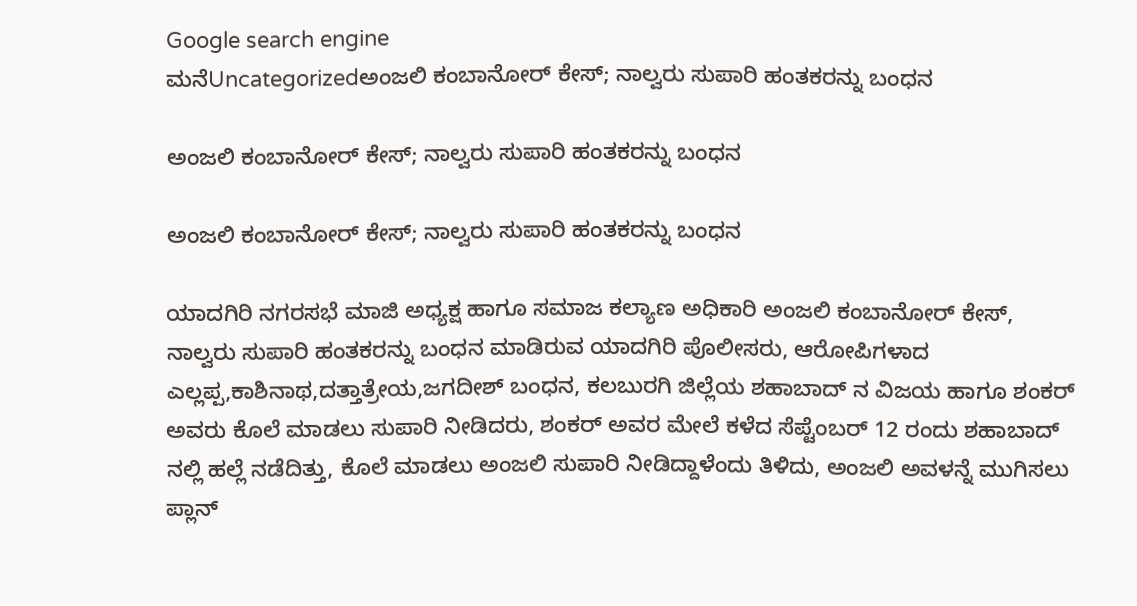Google search engine
ಮನೆUncategorizedಅಂಜಲಿ ಕಂಬಾನೋರ್ ಕೇಸ್; ನಾಲ್ವರು ಸುಪಾರಿ ಹಂತಕರನ್ನು ಬಂಧನ

ಅಂಜಲಿ ಕಂಬಾನೋರ್ ಕೇಸ್; ನಾಲ್ವರು ಸುಪಾರಿ ಹಂತಕರನ್ನು ಬಂಧನ

ಅಂಜಲಿ ಕಂಬಾನೋರ್ ಕೇಸ್; ನಾಲ್ವರು ಸುಪಾರಿ ಹಂತಕರನ್ನು ಬಂಧನ

ಯಾದಗಿರಿ ನಗರಸಭೆ ಮಾಜಿ ಅಧ್ಯಕ್ಷ ಹಾಗೂ ಸಮಾಜ ಕಲ್ಯಾಣ ಅಧಿಕಾರಿ ಅಂಜಲಿ ಕಂಬಾನೋರ್ ಕೇಸ್, ನಾಲ್ವರು ಸುಪಾರಿ ಹಂತಕರನ್ನು ಬಂಧನ ಮಾಡಿರುವ ಯಾದಗಿರಿ ಪೊಲೀಸರು, ಆರೋಪಿಗಳಾದ ಎಲ್ಲಪ್ಪ,ಕಾಶಿನಾಥ,ದತ್ತಾತ್ರೇಯ,ಜಗದೀಶ್ ಬಂಧನ, ಕಲಬುರಗಿ ಜಿಲ್ಲೆಯ ಶಹಾಬಾದ್ ನ ವಿಜಯ ಹಾಗೂ ಶಂಕರ್ ಅವರು ಕೊಲೆ ಮಾಡಲು ಸುಪಾರಿ ನೀಡಿದರು, ಶಂಕರ್ ಅವರ ಮೇಲೆ ಕಳೆದ ಸೆಪ್ಟೆಂಬರ್ 12 ರಂದು ಶಹಾಬಾದ್ ನಲ್ಲಿ ಹಲ್ಲೆ ನಡೆದಿತ್ತು, ಕೊಲೆ ಮಾಡಲು ಅಂಜಲಿ ಸುಪಾರಿ ನೀಡಿದ್ದಾಳೆಂದು ತಿಳಿದು, ಅಂಜಲಿ ಅವಳನ್ನೆ ಮುಗಿಸಲು ಪ್ಲಾನ್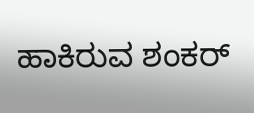ಹಾಕಿರುವ ಶಂಕರ್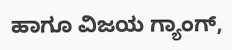ಹಾಗೂ ವಿಜಯ ಗ್ಯಾಂಗ್,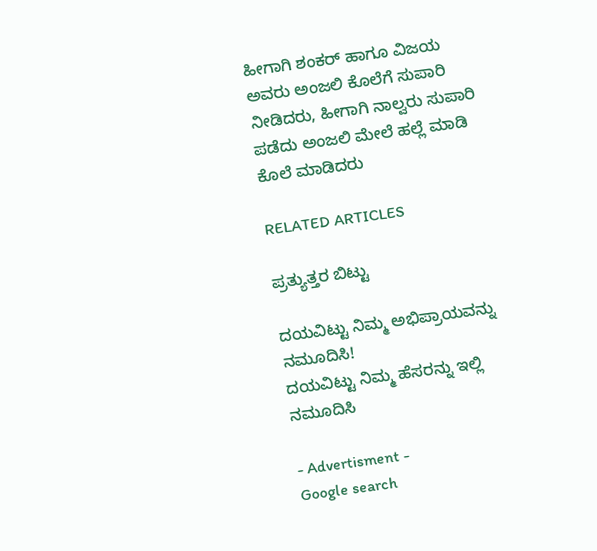ಹೀಗಾಗಿ ಶಂಕರ್ ಹಾಗೂ ವಿಜಯ ಅವರು ಅಂಜಲಿ ಕೊಲೆಗೆ ಸುಪಾರಿ ನೀಡಿದರು, ಹೀಗಾಗಿ ನಾಲ್ವರು ಸುಪಾರಿ ಪಡೆದು ಅಂಜಲಿ ಮೇಲೆ ಹಲ್ಲೆ ಮಾಡಿ ಕೊಲೆ ಮಾಡಿದರು

RELATED ARTICLES

ಪ್ರತ್ಯುತ್ತರ ಬಿಟ್ಟು

ದಯವಿಟ್ಟು ನಿಮ್ಮ ಅಭಿಪ್ರಾಯವನ್ನು ನಮೂದಿಸಿ!
ದಯವಿಟ್ಟು ನಿಮ್ಮ ಹೆಸರನ್ನು ಇಲ್ಲಿ ನಮೂದಿಸಿ

- Advertisment -
Google search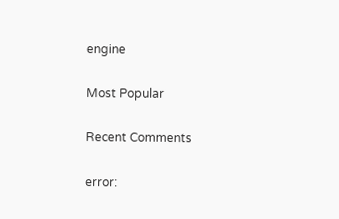engine

Most Popular

Recent Comments

error: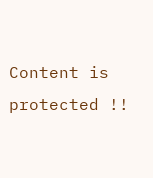Content is protected !!